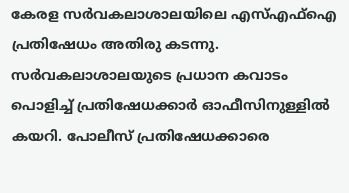കേരള സര്‍വകലാശാലയിലെ എസ്‌എഫ്‌ഐ പ്രതിഷേധം അതിരു കടന്നു. സര്‍വകലാശാലയുടെ പ്രധാന കവാടം പൊളിച്ച്‌ പ്രതിഷേധക്കാര്‍ ഓഫീസിനുള്ളില്‍ കയറി. പോലീസ് പ്രതിഷേധക്കാരെ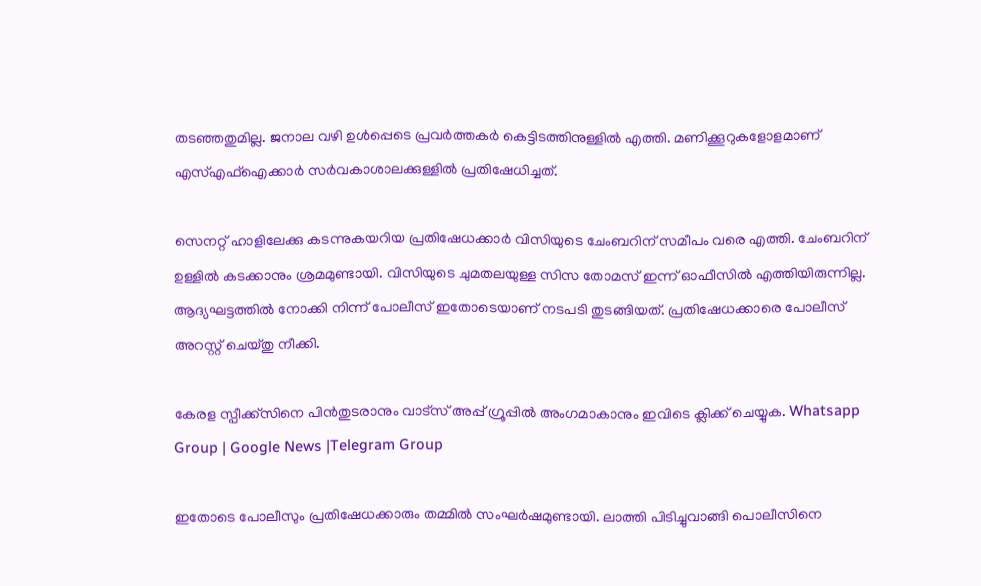തടഞ്ഞതുമില്ല. ജനാല വഴി ഉള്‍പ്പെടെ പ്രവര്‍ത്തകര്‍ കെട്ടിടത്തിനുള്ളില്‍ എത്തി. മണിക്കൂറുകളോളമാണ് എസ്‌എഫ്‌ഐക്കാര്‍ സര്‍വകാശാലക്കുള്ളില്‍ പ്രതിഷേധിച്ചത്.

സെനറ്റ് ഹാളിലേക്കു കടന്നുകയറിയ പ്രതിഷേധക്കാര്‍ വിസിയുടെ ചേംബറിന് സമീപം വരെ എത്തി. ചേംബറിന് ഉള്ളില്‍ കടക്കാനും ശ്രമമുണ്ടായി. വിസിയുടെ ചുമതലയുള്ള സിസ തോമസ് ഇന്ന് ഓഫീസില്‍ എത്തിയിരുന്നില്ല. ആദ്യഘട്ടത്തില്‍ നോക്കി നിന്ന് പോലീസ് ഇതോടെയാണ് നടപടി തുടങ്ങിയത്. പ്രതിഷേധക്കാരെ പോലീസ് അറസ്റ്റ് ചെയ്തു നീക്കി.

കേരള സ്പീക്ക്സിനെ പിൻതുടരാനും വാട്സ് അപ്പ് ഗ്രൂപ്പിൽ അംഗമാകാനും ഇവിടെ ക്ലിക്ക് ചെയ്യുക. Whatsapp Group | Google News |Telegram Group

ഇതോടെ പോലീസും പ്രതിഷേധക്കാരും തമ്മില്‍ സംഘര്‍ഷമുണ്ടായി. ലാത്തി പിടിച്ചുവാങ്ങി പൊലീസിനെ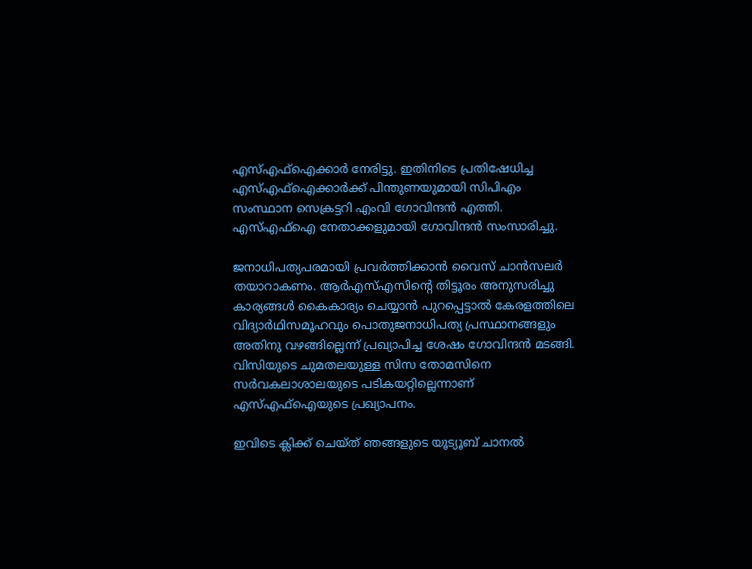എസ്‌എഫ്‌ഐക്കാര്‍ നേരിട്ടു. ഇതിനിടെ പ്രതിഷേധിച്ച എസ്‌എഫ്‌ഐക്കാര്‍ക്ക് പിന്തുണയുമായി സിപിഎം സംസ്ഥാന സെക്രട്ടറി എംവി ഗോവിന്ദന്‍ എത്തി. എസ്‌എഫ്‌ഐ നേതാക്കളുമായി ഗോവിന്ദന്‍ സംസാരിച്ചു.

ജനാധിപത്യപരമായി പ്രവര്‍ത്തിക്കാന്‍ വൈസ് ചാന്‍സലര്‍ തയാറാകണം. ആര്‍എസ്‌എസിന്റെ തിട്ടൂരം അനുസരിച്ചു കാര്യങ്ങള്‍ കൈകാര്യം ചെയ്യാന്‍ പുറപ്പെട്ടാല്‍ കേരളത്തിലെ വിദ്യാര്‍ഥിസമൂഹവും പൊതുജനാധിപത്യ പ്രസ്ഥാനങ്ങളും അതിനു വഴങ്ങില്ലെന്ന് പ്രഖ്യാപിച്ച ശേഷം ഗോവിന്ദന്‍ മടങ്ങി. വിസിയുടെ ചുമതലയുള്ള സിസ തോമസിനെ സര്‍വകലാശാലയുടെ പടികയറ്റില്ലെന്നാണ് എസ്‌എഫ്‌ഐയുടെ പ്രഖ്യാപനം.

ഇവിടെ ക്ലിക്ക് ചെയ്ത് ഞങ്ങളുടെ യൂട്യൂബ് ചാനൽ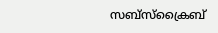സബ്സ്ക്രൈബ്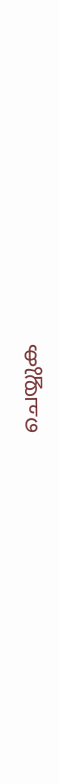ചെയ്യുക